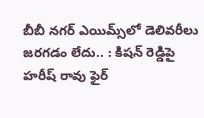బీబీ నగర్‌ ఎయిమ్స్‌లో డెలివరీలు జరగడం లేదు.. : కిషన్ రెడ్డిపై హరీష్ రావు ఫైర్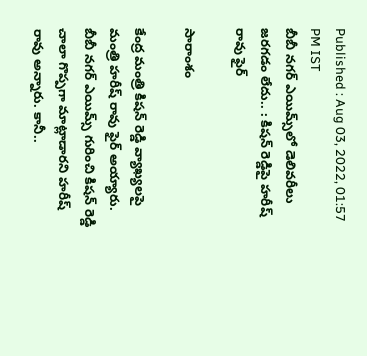Published : Aug 03, 2022, 01:57 PM IST
బీబీ నగర్‌ ఎయిమ్స్‌లో డెలివరీలు జరగడం లేదు.. : కిషన్ రెడ్డిపై హరీష్ రావు ఫైర్

సారాంశం

కేంద్ర మంత్రి కిషన్ రెడ్డి వ్యాఖ్యలపై మంత్రి హరీష్ రావు ఫైర్ అయ్యారు. బీబీ నగర్ ఎయిమ్స్ గురించి కిషన్ రెడ్డి చాలా గొప్పగా మాట్లాడారని హరీష్ రావు అన్నారు. కానీ..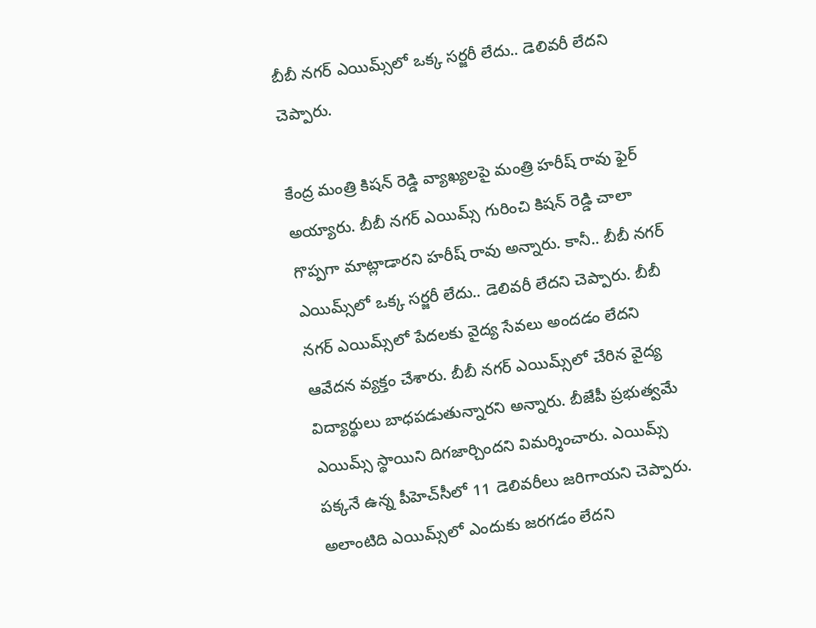బీబీ నగర్ ఎయిమ్స్‌లో ఒక్క సర్జరీ లేదు.. డెలివరీ లేదని చెప్పారు.

కేంద్ర మంత్రి కిషన్ రెడ్డి వ్యాఖ్యలపై మంత్రి హరీష్ రావు ఫైర్ అయ్యారు. బీబీ నగర్ ఎయిమ్స్ గురించి కిషన్ రెడ్డి చాలా గొప్పగా మాట్లాడారని హరీష్ రావు అన్నారు. కానీ.. బీబీ నగర్ ఎయిమ్స్‌లో ఒక్క సర్జరీ లేదు.. డెలివరీ లేదని చెప్పారు. బీబీ నగర్ ఎయిమ్స్‌లో పేదలకు వైద్య సేవలు అందడం లేదని ఆవేదన వ్యక్తం చేశారు. బీబీ నగర్ ఎయిమ్స్‌లో చేరిన వైద్య విద్యార్థులు బాధపడుతున్నారని అన్నారు. బీజేపీ ప్రభుత్వమే ఎయిమ్స్ స్థాయిని దిగజార్చిందని విమర్శించారు. ఎయిమ్స్ పక్కనే ఉన్న పీహెచ్‌సీలో 11 డెలివరీలు జరిగాయని చెప్పారు. అలాంటిది ఎయిమ్స్‌లో ఎందుకు జరగడం లేదని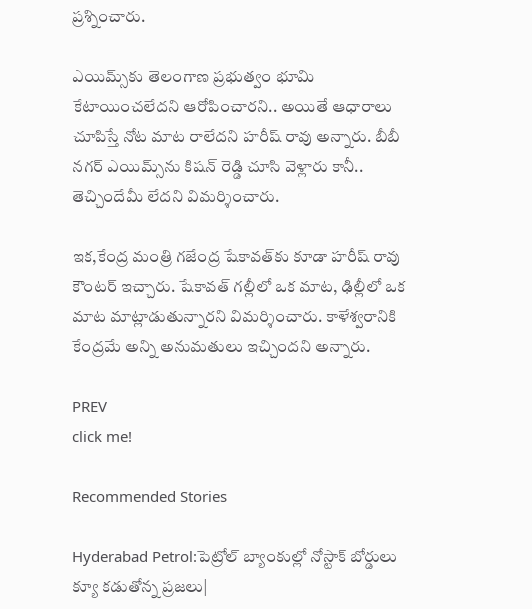ప్రశ్నించారు.

ఎయిమ్స్‌కు తెలంగాణ ప్రభుత్వం భూమి కేటాయించలేదని ఆరోపించారని.. అయితే ఆధారాలు చూపిస్తే నోట మాట రాలేదని హరీష్ రావు అన్నారు. బీబీ నగర్ ఎయిమ్స్‌ను కిషన్ రెడ్డి చూసి వెళ్లారు కానీ.. తెచ్చిందేమీ లేదని విమర్శించారు.

ఇక,కేంద్ర మంత్రి గజేంద్ర షేకావత్‌కు కూడా హరీష్ రావు కౌంటర్ ఇచ్చారు. షేకావత్ గల్లీలో ఒక మాట, ఢిల్లీలో ఒక మాట మాట్లాడుతున్నారని విమర్శించారు. కాళేశ్వరానికి కేంద్రమే అన్ని అనుమతులు ఇచ్చిందని అన్నారు.

PREV
click me!

Recommended Stories

Hyderabad Petrol:పెట్రోల్ బ్యాంకుల్లో నోస్టాక్ బోర్డులు క్యూ క‌డుతోన్న ప్ర‌జ‌లు|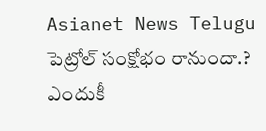Asianet News Telugu
పెట్రోల్ సంక్షోభం రానుందా.? ఎందుకీ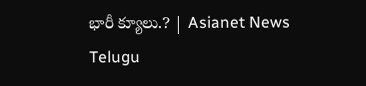భారీ క్యూలు.? | Asianet News Telugu